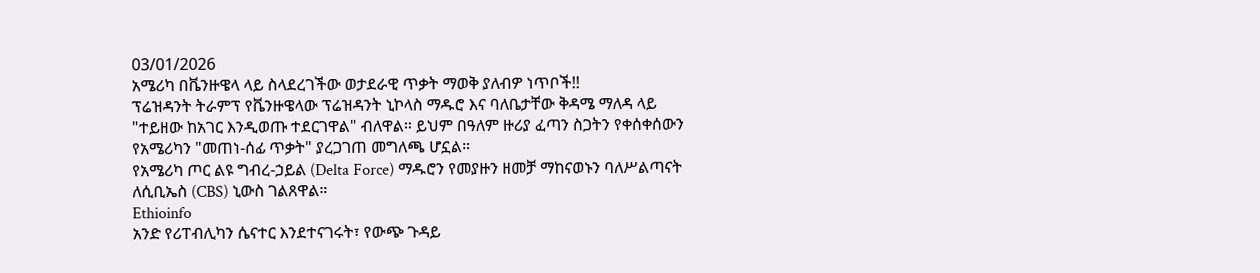03/01/2026
አሜሪካ በቬንዙዌላ ላይ ስላደረገችው ወታደራዊ ጥቃት ማወቅ ያለብዎ ነጥቦች!!
ፕሬዝዳንት ትራምፕ የቬንዙዌላው ፕሬዝዳንት ኒኮላስ ማዱሮ እና ባለቤታቸው ቅዳሜ ማለዳ ላይ "ተይዘው ከአገር እንዲወጡ ተደርገዋል" ብለዋል። ይህም በዓለም ዙሪያ ፈጣን ስጋትን የቀሰቀሰውን የአሜሪካን "መጠነ-ሰፊ ጥቃት" ያረጋገጠ መግለጫ ሆኗል።
የአሜሪካ ጦር ልዩ ግብረ-ኃይል (Delta Force) ማዱሮን የመያዙን ዘመቻ ማከናወኑን ባለሥልጣናት ለሲቢኤስ (CBS) ኒውስ ገልጸዋል።
Ethioinfo
አንድ የሪፐብሊካን ሴናተር እንደተናገሩት፣ የውጭ ጉዳይ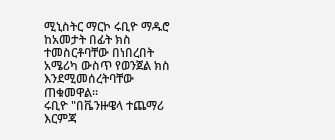ሚኒስትር ማርኮ ሩቢዮ ማዱሮ ከአመታት በፊት ክስ ተመስርቶባቸው በነበረበት አሜሪካ ውስጥ የወንጀል ክስ እንደሚመሰረትባቸው ጠቁመዋል።
ሩቢዮ "በቬንዙዌላ ተጨማሪ እርምጃ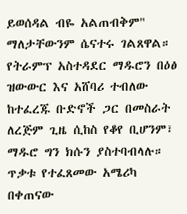ይወሰዳል ብዬ አልጠብቅም" ማለታቸውንም ሴናተሩ ገልጸዋል። የትራምፕ አስተዳደር ማዱሮን በዕፅ ዝውውር እና አሸባሪ ተብለው ከተፈረጁ ቡድኖች ጋር በመስራት ለረጅም ጊዜ ሲከስ የቆየ ቢሆንም፣ ማዱሮ ግን ክሱን ያስተባብላሉ።
ጥቃቱ የተፈጸመው አሜሪካ በቀጠናው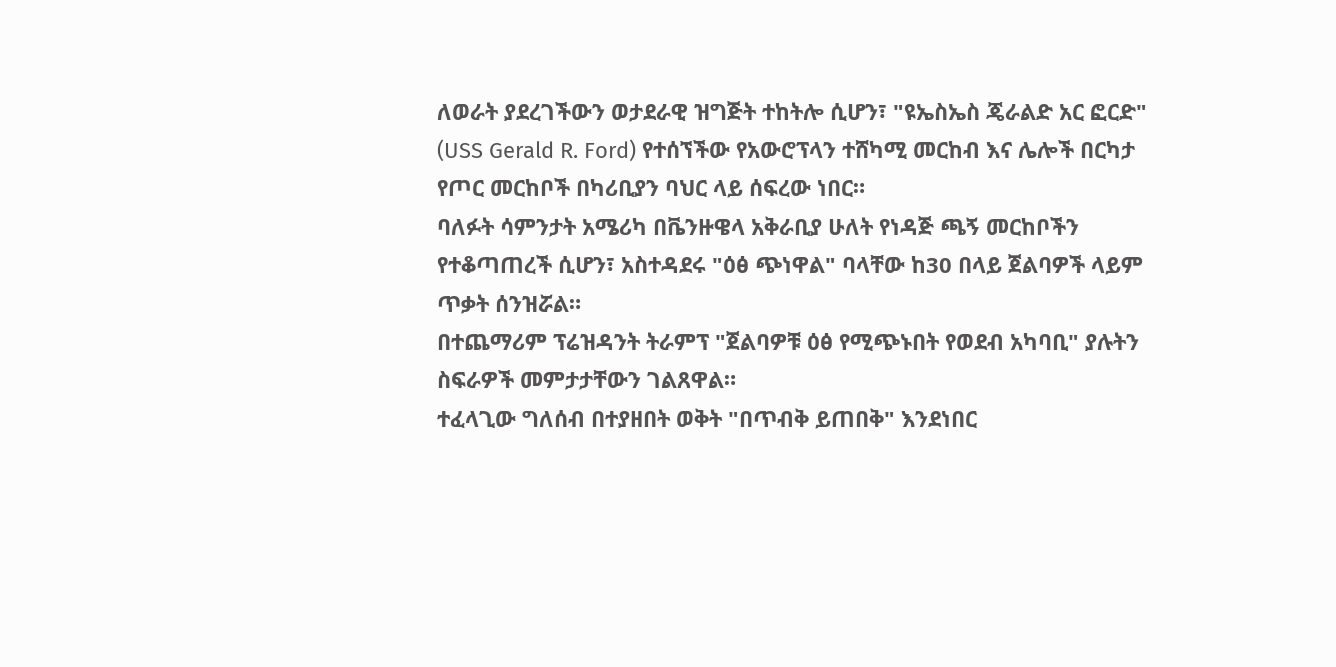ለወራት ያደረገችውን ወታደራዊ ዝግጅት ተከትሎ ሲሆን፣ "ዩኤስኤስ ጄራልድ አር ፎርድ" (USS Gerald R. Ford) የተሰኘችው የአውሮፕላን ተሸካሚ መርከብ እና ሌሎች በርካታ የጦር መርከቦች በካሪቢያን ባህር ላይ ሰፍረው ነበር።
ባለፉት ሳምንታት አሜሪካ በቬንዙዌላ አቅራቢያ ሁለት የነዳጅ ጫኝ መርከቦችን የተቆጣጠረች ሲሆን፣ አስተዳደሩ "ዕፅ ጭነዋል" ባላቸው ከ30 በላይ ጀልባዎች ላይም ጥቃት ሰንዝሯል።
በተጨማሪም ፕሬዝዳንት ትራምፕ "ጀልባዎቹ ዕፅ የሚጭኑበት የወደብ አካባቢ" ያሉትን ስፍራዎች መምታታቸውን ገልጸዋል።
ተፈላጊው ግለሰብ በተያዘበት ወቅት "በጥብቅ ይጠበቅ" እንደነበር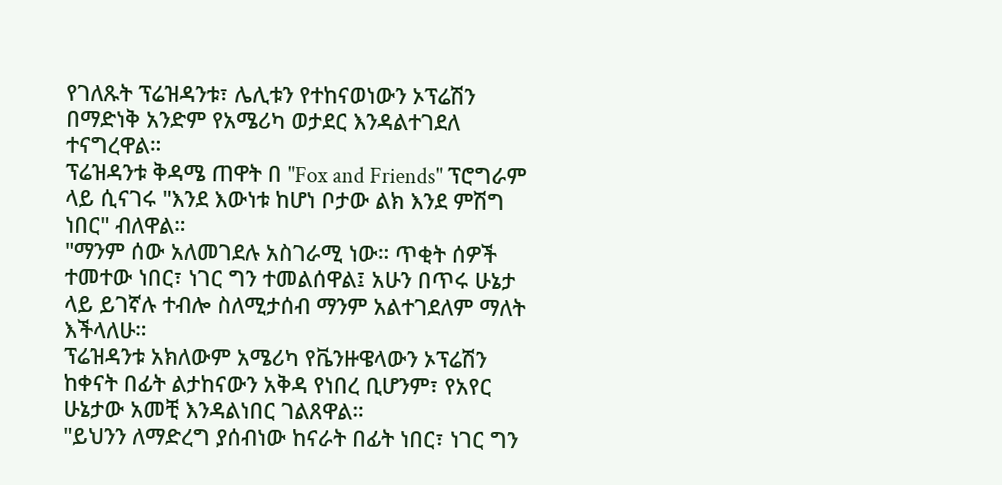የገለጹት ፕሬዝዳንቱ፣ ሌሊቱን የተከናወነውን ኦፕሬሽን በማድነቅ አንድም የአሜሪካ ወታደር እንዳልተገደለ ተናግረዋል።
ፕሬዝዳንቱ ቅዳሜ ጠዋት በ "Fox and Friends" ፕሮግራም ላይ ሲናገሩ "እንደ እውነቱ ከሆነ ቦታው ልክ እንደ ምሽግ ነበር" ብለዋል።
"ማንም ሰው አለመገደሉ አስገራሚ ነው። ጥቂት ሰዎች ተመተው ነበር፣ ነገር ግን ተመልሰዋል፤ አሁን በጥሩ ሁኔታ ላይ ይገኛሉ ተብሎ ስለሚታሰብ ማንም አልተገደለም ማለት እችላለሁ።
ፕሬዝዳንቱ አክለውም አሜሪካ የቬንዙዌላውን ኦፕሬሽን ከቀናት በፊት ልታከናውን አቅዳ የነበረ ቢሆንም፣ የአየር ሁኔታው አመቺ እንዳልነበር ገልጸዋል።
"ይህንን ለማድረግ ያሰብነው ከናራት በፊት ነበር፣ ነገር ግን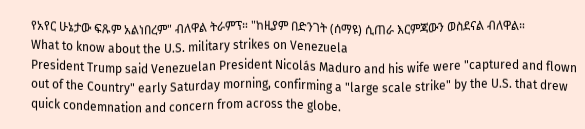የአየር ሁኔታው ፍጹም አልነበረም" ብለዋል ትራምፕ። "ከዚያም በድንገት (ሰማዩ) ሲጠራ እርምጃውን ወስደናል ብለዋል።
What to know about the U.S. military strikes on Venezuela
President Trump said Venezuelan President Nicolás Maduro and his wife were "captured and flown out of the Country" early Saturday morning, confirming a "large scale strike" by the U.S. that drew quick condemnation and concern from across the globe.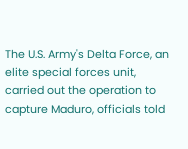The U.S. Army's Delta Force, an elite special forces unit, carried out the operation to capture Maduro, officials told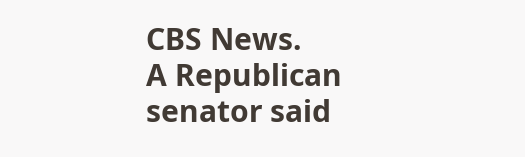CBS News.
A Republican senator said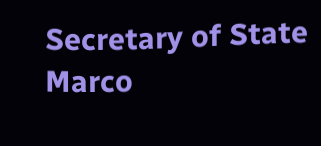Secretary of State Marco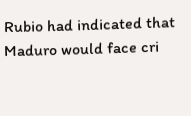Rubio had indicated that Maduro would face cri